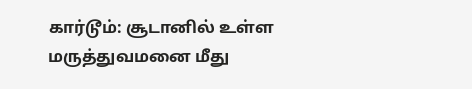கார்டூம்: சூடானில் உள்ள மருத்துவமனை மீது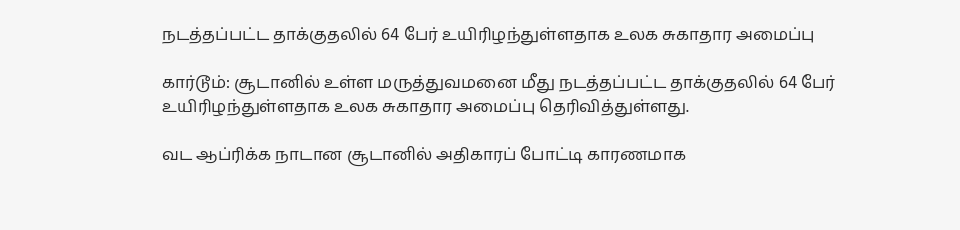நடத்தப்பட்ட தாக்குதலில் 64 பேர் உயிரிழந்துள்ளதாக உலக சுகாதார அமைப்பு

கார்டூம்: சூடானில் உள்ள மருத்துவமனை மீது நடத்தப்பட்ட தாக்குதலில் 64 பேர் உயிரிழந்துள்ளதாக உலக சுகாதார அமைப்பு தெரிவித்துள்ளது.

வட ஆப்ரிக்க நாடான சூடானில் அதிகாரப் போட்டி காரணமாக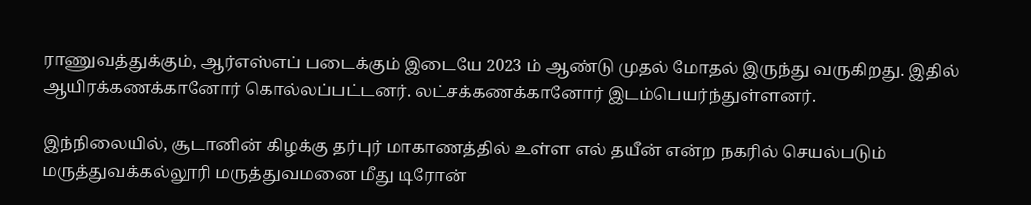ராணுவத்துக்கும், ஆர்எஸ்எப் படைக்கும் இடையே 2023 ம் ஆண்டு முதல் மோதல் இருந்து வருகிறது. இதில் ஆயிரக்கணக்கானோர் கொல்லப்பட்டனர். லட்சக்கணக்கானோர் இடம்பெயர்ந்துள்ளனர்.

இந்நிலையில், சூடானின் கிழக்கு தர்புர் மாகாணத்தில் உள்ள எல் தயீன் என்ற நகரில் செயல்படும் மருத்துவக்கல்லூரி மருத்துவமனை மீது டிரோன்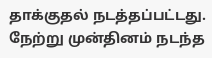தாக்குதல் நடத்தப்பட்டது. நேற்று முன்தினம் நடந்த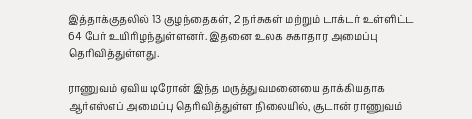இத்தாக்குதலில் 13 குழந்தைகள், 2 நர்சுகள் மற்றும் டாக்டர் உள்ளிட்ட 64 பேர் உயிரிழந்துள்ளனர். இதனை உலக சுகாதார அமைப்பு தெரிவித்துள்ளது.

ராணுவம் ஏவிய டிரோன் இந்த மருத்துவமனையை தாக்கியதாக ஆர்எஸ்எப் அமைப்பு தெரிவித்துள்ள நிலையில், சூடான் ராணுவம்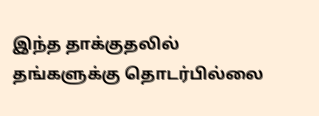இந்த தாக்குதலில் தங்களுக்கு தொடர்பில்லை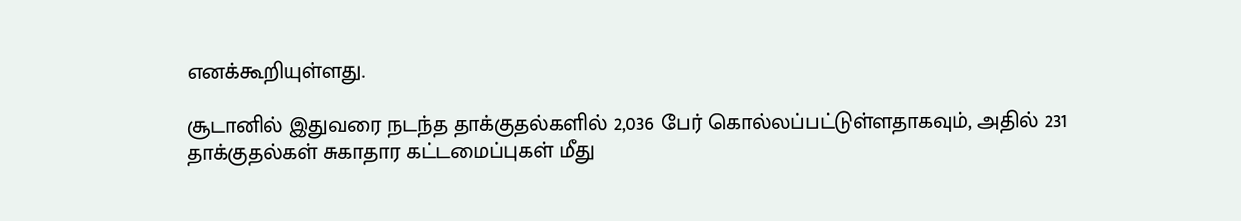எனக்கூறியுள்ளது.

சூடானில் இதுவரை நடந்த தாக்குதல்களில் 2,036 பேர் கொல்லப்பட்டுள்ளதாகவும், அதில் 231 தாக்குதல்கள் சுகாதார கட்டமைப்புகள் மீது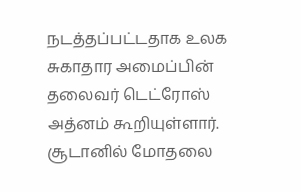நடத்தப்பட்டதாக உலக சுகாதார அமைப்பின் தலைவர் டெட்ரோஸ் அத்னம் கூறியுள்ளார். சூடானில் மோதலை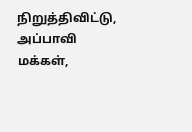நிறுத்திவிட்டு, அப்பாவி மக்கள்,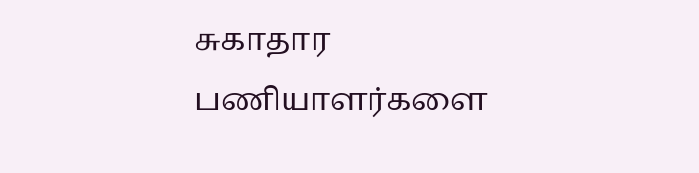சுகாதார பணியாளர்களை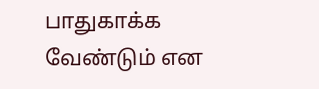பாதுகாக்க வேண்டும் என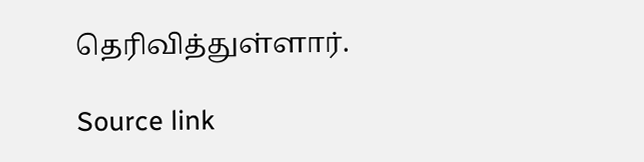தெரிவித்துள்ளார்.

Source link